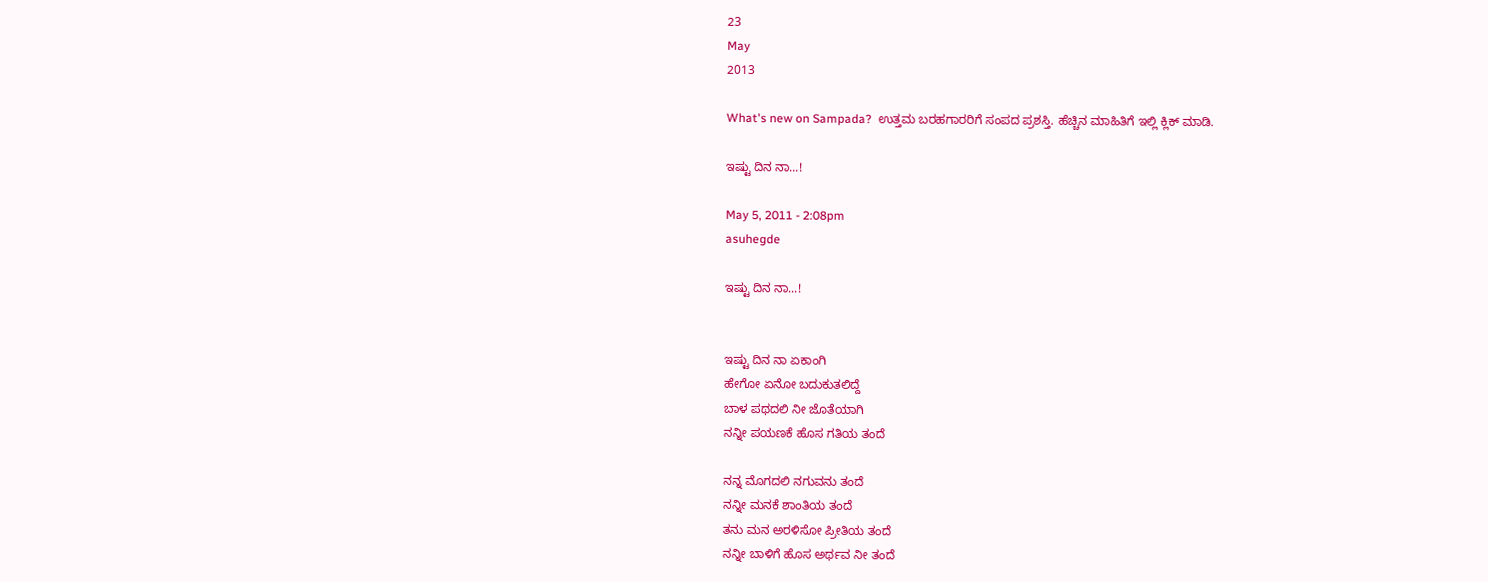23
May
2013

What's new on Sampada?  ಉತ್ತಮ ಬರಹಗಾರರಿಗೆ ಸಂಪದ ಪ್ರಶಸ್ತಿ. ಹೆಚ್ಚಿನ ಮಾಹಿತಿಗೆ ಇಲ್ಲಿ ಕ್ಲಿಕ್ ಮಾಡಿ.

ಇಷ್ಟು ದಿನ ನಾ...!

May 5, 2011 - 2:08pm
asuhegde

ಇಷ್ಟು ದಿನ ನಾ...!


ಇಷ್ಟು ದಿನ ನಾ ಏಕಾಂಗಿ
ಹೇಗೋ ಏನೋ ಬದುಕುತಲಿದ್ದೆ
ಬಾಳ ಪಥದಲಿ ನೀ ಜೊತೆಯಾಗಿ
ನನ್ನೀ ಪಯಣಕೆ ಹೊಸ ಗತಿಯ ತಂದೆ

ನನ್ನ ಮೊಗದಲಿ ನಗುವನು ತಂದೆ
ನನ್ನೀ ಮನಕೆ ಶಾಂತಿಯ ತಂದೆ
ತನು ಮನ ಅರಳಿಸೋ ಪ್ರೀತಿಯ ತಂದೆ
ನನ್ನೀ ಬಾಳಿಗೆ ಹೊಸ ಅರ್ಥವ ನೀ ತಂದೆ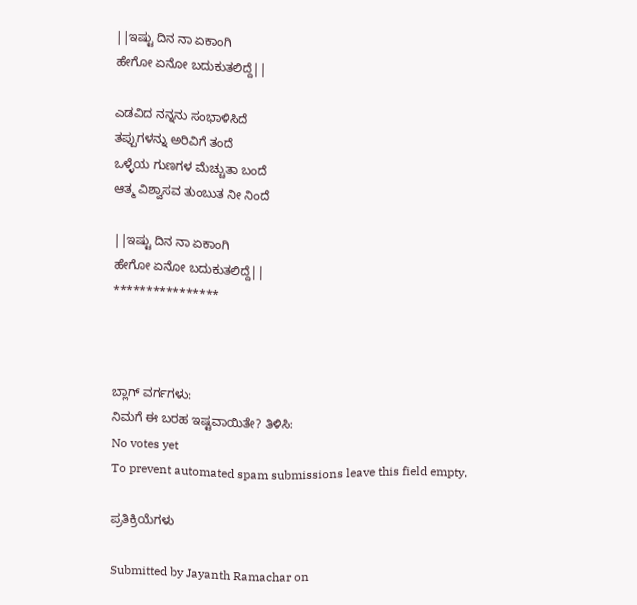||ಇಷ್ಟು ದಿನ ನಾ ಏಕಾಂಗಿ
ಹೇಗೋ ಏನೋ ಬದುಕುತಲಿದ್ದೆ||

ಎಡವಿದ ನನ್ನನು ಸಂಭಾಳಿಸಿದೆ
ತಪ್ಪುಗಳನ್ನು ಅರಿವಿಗೆ ತಂದೆ
ಒಳ್ಳೆಯ ಗುಣಗಳ ಮೆಚ್ಚುತಾ ಬಂದೆ
ಆತ್ಮ ವಿಶ್ವಾಸವ ತುಂಬುತ ನೀ ನಿಂದೆ

||ಇಷ್ಟು ದಿನ ನಾ ಏಕಾಂಗಿ
ಹೇಗೋ ಏನೋ ಬದುಕುತಲಿದ್ದೆ||
****************



ಬ್ಲಾಗ್ ವರ್ಗಗಳು:
ನಿಮಗೆ ಈ ಬರಹ ಇಷ್ಟವಾಯಿತೇ? ತಿಳಿಸಿ:
No votes yet
To prevent automated spam submissions leave this field empty.

ಪ್ರತಿಕ್ರಿಯೆಗಳು

Submitted by Jayanth Ramachar on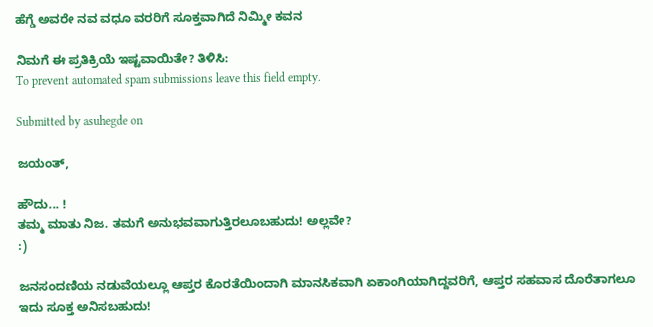ಹೆಗ್ಡೆ ಅವರೇ ನವ ವಧೂ ವರರಿಗೆ ಸೂಕ್ತವಾಗಿದೆ ನಿಮ್ಮೀ ಕವನ

ನಿಮಗೆ ಈ ಪ್ರತಿಕ್ರಿಯೆ ಇಷ್ಟವಾಯಿತೇ? ತಿಳಿಸಿ:
To prevent automated spam submissions leave this field empty.

Submitted by asuhegde on

ಜಯಂತ್,

ಹೌದು... !
ತಮ್ಮ ಮಾತು ನಿಜ. ತಮಗೆ ಅನುಭವವಾಗುತ್ತಿರಲೂಬಹುದು! ಅಲ್ಲವೇ?
:)

ಜನಸಂದಣಿಯ ನಡುವೆಯಲ್ಲೂ ಆಪ್ತರ ಕೊರತೆಯಿಂದಾಗಿ ಮಾನಸಿಕವಾಗಿ ಏಕಾಂಗಿಯಾಗಿದ್ದವರಿಗೆ, ಆಪ್ತರ ಸಹವಾಸ ದೊರೆತಾಗಲೂ ಇದು ಸೂಕ್ತ ಅನಿಸಬಹುದು!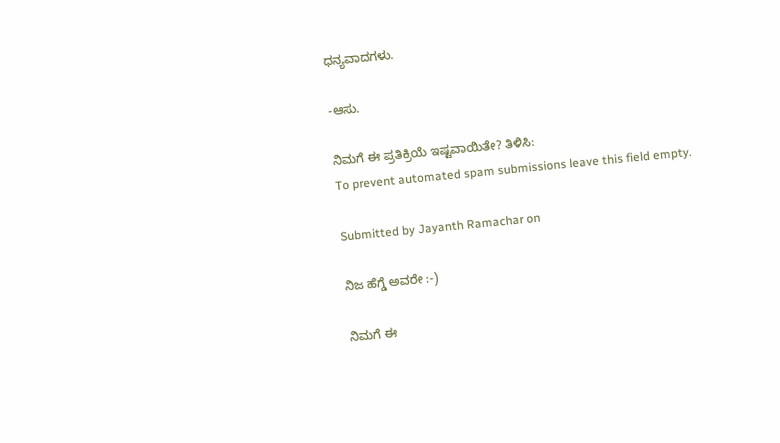ಧನ್ಯವಾದಗಳು.

-ಆಸು.

ನಿಮಗೆ ಈ ಪ್ರತಿಕ್ರಿಯೆ ಇಷ್ಟವಾಯಿತೇ? ತಿಳಿಸಿ:
To prevent automated spam submissions leave this field empty.

Submitted by Jayanth Ramachar on

ನಿಜ ಹೆಗ್ಡೆ ಅವರೇ :-)

ನಿಮಗೆ ಈ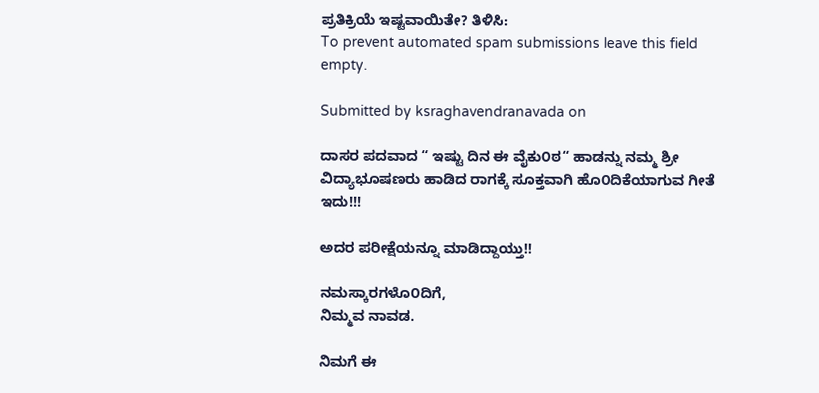ಪ್ರತಿಕ್ರಿಯೆ ಇಷ್ಟವಾಯಿತೇ? ತಿಳಿಸಿ:
To prevent automated spam submissions leave this field empty.

Submitted by ksraghavendranavada on

ದಾಸರ ಪದವಾದ “ ಇಷ್ಟು ದಿನ ಈ ವೈಕು೦ಠ“ ಹಾಡನ್ನು ನಮ್ಮ ಶ್ರೀ ವಿದ್ಯಾಭೂಷಣರು ಹಾಡಿದ ರಾಗಕ್ಕೆ ಸೂಕ್ತವಾಗಿ ಹೊ೦ದಿಕೆಯಾಗುವ ಗೀತೆ ಇದು!!!

ಅದರ ಪರೀಕ್ಷೆಯನ್ನೂ ಮಾಡಿದ್ದಾಯ್ತು!!

ನಮಸ್ಕಾರಗಳೊ೦ದಿಗೆ,
ನಿಮ್ಮವ ನಾವಡ.

ನಿಮಗೆ ಈ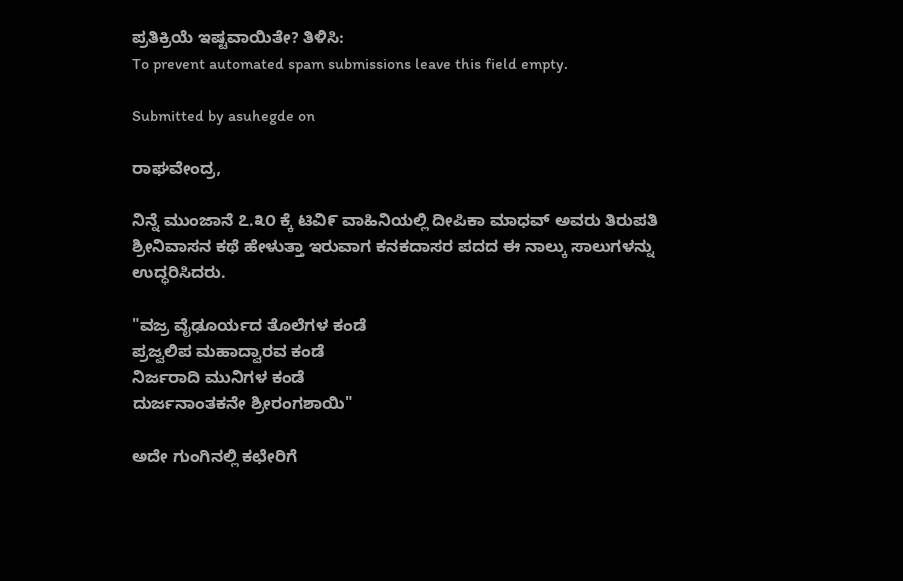ಪ್ರತಿಕ್ರಿಯೆ ಇಷ್ಟವಾಯಿತೇ? ತಿಳಿಸಿ:
To prevent automated spam submissions leave this field empty.

Submitted by asuhegde on

ರಾಘವೇಂದ್ರ,

ನಿನ್ನೆ ಮುಂಜಾನೆ ೭.೩೦ ಕ್ಕೆ ಟಿವಿ೯ ವಾಹಿನಿಯಲ್ಲಿ ದೀಪಿಕಾ ಮಾಧವ್ ಅವರು ತಿರುಪತಿ ಶ್ರೀನಿವಾಸನ ಕಥೆ ಹೇಳುತ್ತಾ ಇರುವಾಗ ಕನಕದಾಸರ ಪದದ ಈ ನಾಲ್ಕು ಸಾಲುಗಳನ್ನು ಉದ್ಧರಿಸಿದರು.

"ವಜ್ರ ವೈಢೂರ್ಯದ ತೊಲೆಗಳ ಕಂಡೆ
ಪ್ರಜ್ವಲಿಪ ಮಹಾದ್ವಾರವ ಕಂಡೆ
ನಿರ್ಜರಾದಿ ಮುನಿಗಳ ಕಂಡೆ
ದುರ್ಜನಾಂತಕನೇ ಶ್ರೀರಂಗಶಾಯಿ"

ಅದೇ ಗುಂಗಿನಲ್ಲಿ ಕಛೇರಿಗೆ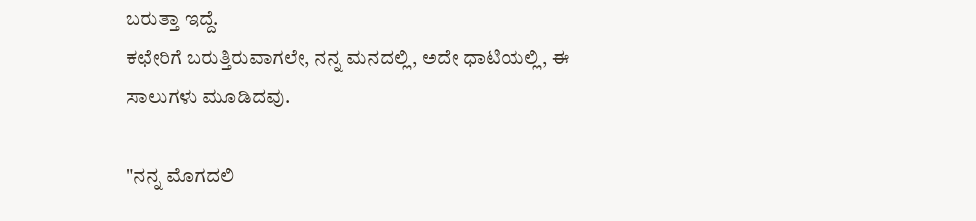ಬರುತ್ತಾ ಇದ್ದೆ.
ಕಛೇರಿಗೆ ಬರುತ್ತಿರುವಾಗಲೇ, ನನ್ನ ಮನದಲ್ಲಿ, ಅದೇ ಧಾಟಿಯಲ್ಲಿ, ಈ ಸಾಲುಗಳು ಮೂಡಿದವು.

"ನನ್ನ ಮೊಗದಲಿ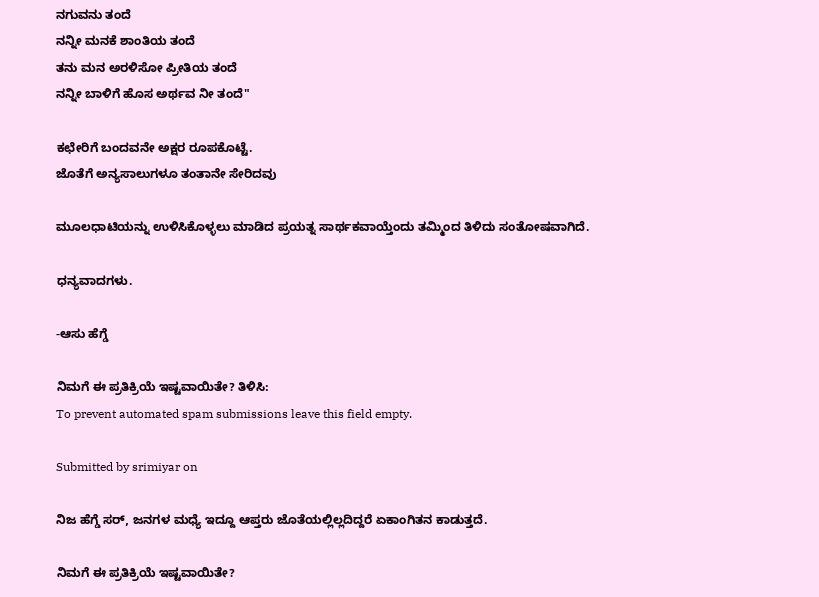ನಗುವನು ತಂದೆ
ನನ್ನೀ ಮನಕೆ ಶಾಂತಿಯ ತಂದೆ
ತನು ಮನ ಅರಳಿಸೋ ಪ್ರೀತಿಯ ತಂದೆ
ನನ್ನೀ ಬಾಳಿಗೆ ಹೊಸ ಅರ್ಥವ ನೀ ತಂದೆ"

ಕಛೇರಿಗೆ ಬಂದವನೇ ಅಕ್ಷರ ರೂಪಕೊಟ್ಟೆ.
ಜೊತೆಗೆ ಅನ್ಯಸಾಲುಗಳೂ ತಂತಾನೇ ಸೇರಿದವು

ಮೂಲಧಾಟಿಯನ್ನು ಉಳಿಸಿಕೊಳ್ಳಲು ಮಾಡಿದ ಪ್ರಯತ್ನ ಸಾರ್ಥಕವಾಯ್ತೆಂದು ತಮ್ಮಿಂದ ತಿಳಿದು ಸಂತೋಷವಾಗಿದೆ.

ಧನ್ಯವಾದಗಳು.

-ಆಸು ಹೆಗ್ಡೆ

ನಿಮಗೆ ಈ ಪ್ರತಿಕ್ರಿಯೆ ಇಷ್ಟವಾಯಿತೇ? ತಿಳಿಸಿ:
To prevent automated spam submissions leave this field empty.

Submitted by srimiyar on

ನಿಜ ಹೆಗ್ಡೆ ಸರ್, ಜನಗಳ ಮಧ್ಯೆ ಇದ್ದೂ ಆಪ್ತರು ಜೊತೆಯಲ್ಲಿಲ್ಲದಿದ್ದರೆ ಏಕಾಂಗಿತನ ಕಾಡುತ್ತದೆ.

ನಿಮಗೆ ಈ ಪ್ರತಿಕ್ರಿಯೆ ಇಷ್ಟವಾಯಿತೇ?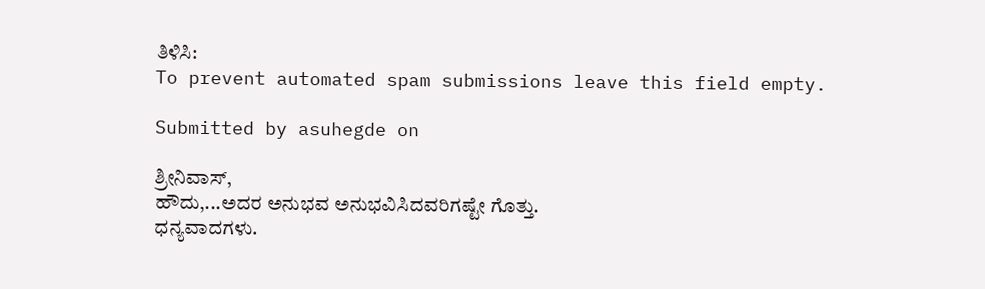ತಿಳಿಸಿ:
To prevent automated spam submissions leave this field empty.

Submitted by asuhegde on

ಶ್ರೀನಿವಾಸ್,
ಹೌದು,...ಅದರ ಅನುಭವ ಅನುಭವಿಸಿದವರಿಗಷ್ಟೇ ಗೊತ್ತು.
ಧನ್ಯವಾದಗಳು.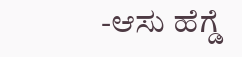-ಆಸು ಹೆಗ್ಡೆ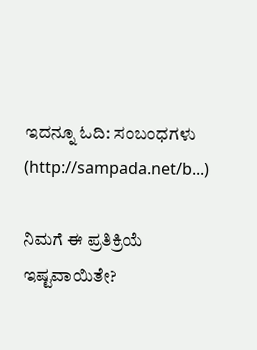ಇದನ್ನೂ ಓದಿ: ಸಂಬಂಧಗಳು (http://sampada.net/b...)

ನಿಮಗೆ ಈ ಪ್ರತಿಕ್ರಿಯೆ ಇಷ್ಟವಾಯಿತೇ?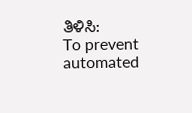ತಿಳಿಸಿ:
To prevent automated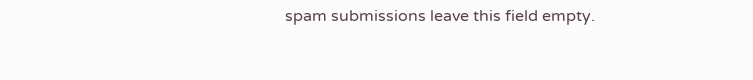spam submissions leave this field empty.